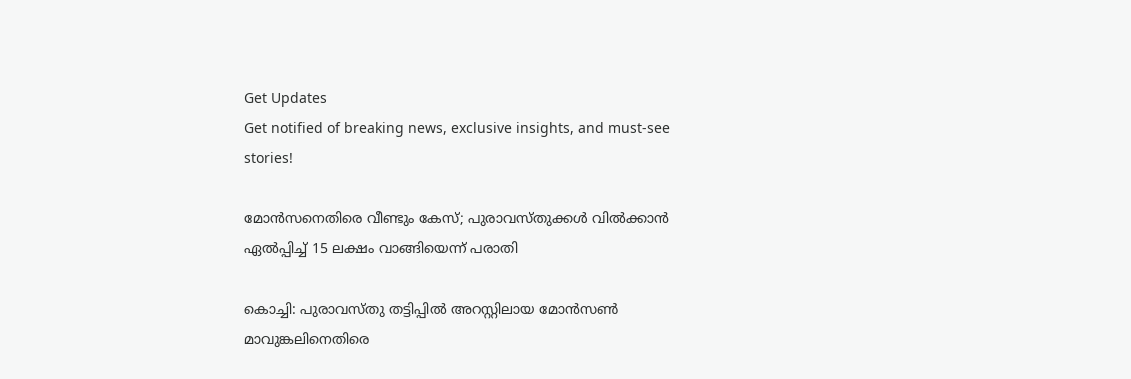Get Updates
Get notified of breaking news, exclusive insights, and must-see stories!

മോന്‍സനെതിരെ വീണ്ടും കേസ്; പുരാവസ്തുക്കള്‍ വില്‍ക്കാന്‍ ഏല്‍പ്പിച്ച് 15 ലക്ഷം വാങ്ങിയെന്ന് പരാതി

കൊച്ചി: പുരാവസ്തു തട്ടിപ്പില്‍ അറസ്റ്റിലായ മോന്‍സണ്‍ മാവുങ്കലിനെതിരെ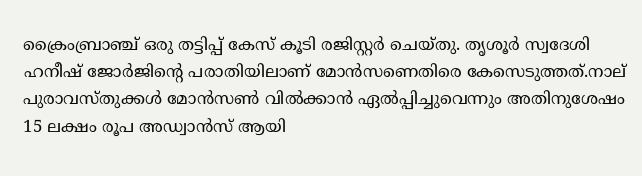ക്രൈംബ്രാഞ്ച് ഒരു തട്ടിപ്പ് കേസ് കൂടി രജിസ്റ്റര്‍ ചെയ്തു. തൃശൂര്‍ സ്വദേശി ഹനീഷ് ജോര്‍ജിന്റെ പരാതിയിലാണ് മോന്‍സണെതിരെ കേസെടുത്തത്.നാല് പുരാവസ്തുക്കള്‍ മോന്‍സണ്‍ വില്‍ക്കാന്‍ ഏല്‍പ്പിച്ചുവെന്നും അതിനുശേഷം 15 ലക്ഷം രൂപ അഡ്വാന്‍സ് ആയി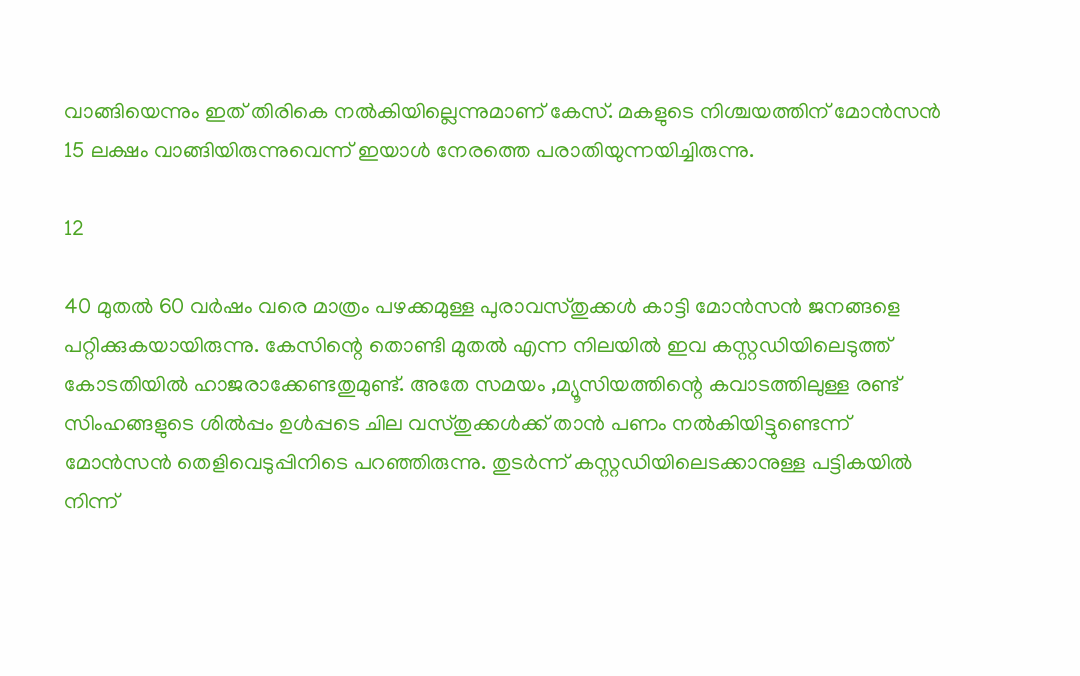വാങ്ങിയെന്നും ഇത് തിരികെ നല്‍കിയില്ലെന്നുമാണ് കേസ്. മകളുടെ നിശ്ചയത്തിന് മോന്‍സന്‍ 15 ലക്ഷം വാങ്ങിയിരുന്നുവെന്ന് ഇയാള്‍ നേരത്തെ പരാതിയുന്നയിച്ചിരുന്നു.

12

40 മുതല്‍ 60 വര്‍ഷം വരെ മാത്രം പഴക്കമുള്ള പുരാവസ്തുക്കള്‍ കാട്ടി മോന്‍സന്‍ ജനങ്ങളെ പറ്റിക്കുകയായിരുന്നു. കേസിന്റെ തൊണ്ടി മുതല്‍ എന്ന നിലയില്‍ ഇവ കസ്റ്റഡിയിലെടുത്ത് കോടതിയില്‍ ഹാജരാക്കേണ്ടതുമുണ്ട്. അതേ സമയം ,മ്യൂസിയത്തിന്റെ കവാടത്തിലുള്ള രണ്ട് സിംഹങ്ങളുടെ ശില്‍പ്പം ഉള്‍പ്പടെ ചില വസ്തുക്കള്‍ക്ക് താന്‍ പണം നല്‍കിയിട്ടുണ്ടെന്ന് മോന്‍സന്‍ തെളിവെടുപ്പിനിടെ പറഞ്ഞിരുന്നു. തുടര്‍ന്ന് കസ്റ്റഡിയിലെടക്കാനുള്ള പട്ടികയില്‍ നിന്ന്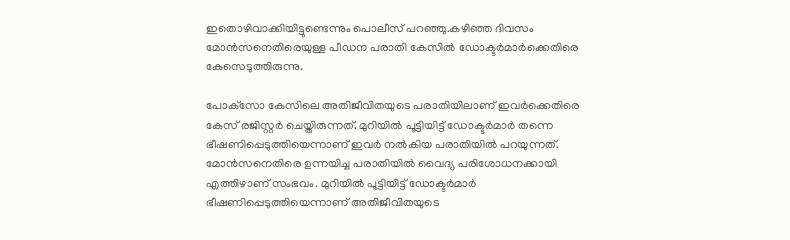ഇതൊഴിവാക്കിയിട്ടുണ്ടെന്നും പൊലീസ് പറഞ്ഞു.കഴിഞ്ഞ ദിവസം മോന്‍സനെതിരെയുള്ള പീഡന പരാതി കേസില്‍ ഡോക്ടര്‍മാര്‍ക്കെതിരെ കേസെടുത്തിരുന്നു.

പോക്‌സോ കേസിലെ അതിജീവിതയുടെ പരാതിയിലാണ് ഇവര്‍ക്കെതിരെ കേസ് രജിസ്റ്റര്‍ ചെയ്തിരുന്നത്. മുറിയില്‍ പൂട്ടിയിട്ട് ഡോക്ടര്‍മാര്‍ തന്നെ ഭീഷണിപ്പെടുത്തിയെന്നാണ് ഇവര്‍ നല്‍കിയ പരാതിയില്‍ പറയുന്നത്. മോന്‍സനെതിരെ ഉന്നയിച്ച പരാതിയില്‍ വൈദ്യ പരിശോധനക്കായി എത്തിഴാണ് സംഭവം. മുറിയില്‍ പൂട്ടിയിട്ട് ഡോക്ടര്‍മാര്‍ ഭീഷണിപ്പെടുത്തിയെന്നാണ് അതിജീവിതയുടെ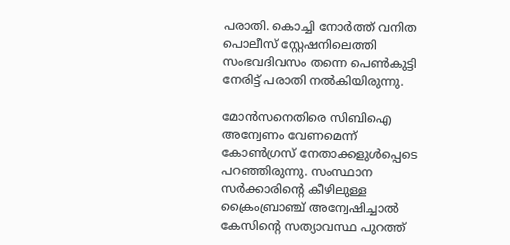പരാതി. കൊച്ചി നോര്‍ത്ത് വനിത പൊലീസ് സ്റ്റേഷനിലെത്തി സംഭവദിവസം തന്നെ പെണ്‍കുട്ടി നേരിട്ട് പരാതി നല്‍കിയിരുന്നു.

മോന്‍സനെതിരെ സിബിഐ അന്വേണം വേണമെന്ന് കോണ്‍ഗ്രസ് നേതാക്കളുള്‍പ്പെടെ പറഞ്ഞിരുന്നു. സംസ്ഥാന സര്‍ക്കാരിന്റെ കീഴിലുള്ള ക്രൈംബ്രാഞ്ച് അന്വേഷിച്ചാല്‍ കേസിന്റെ സത്യാവസ്ഥ പുറത്ത്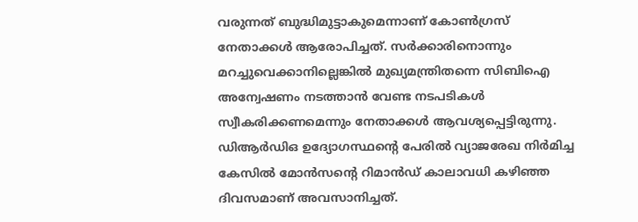വരുന്നത് ബുദ്ധിമുട്ടാകുമെന്നാണ് കോണ്‍ഗ്രസ് നേതാക്കള്‍ ആരോപിച്ചത്. സര്‍ക്കാരിനൊന്നും മറച്ചുവെക്കാനില്ലെങ്കില്‍ മുഖ്യമന്ത്രിതന്നെ സിബിഐ അന്വേഷണം നടത്താന്‍ വേണ്ട നടപടികള്‍ സ്വീകരിക്കണമെന്നും നേതാക്കള്‍ ആവശ്യപ്പെട്ടിരുന്നു.
ഡിആര്‍ഡിഒ ഉദ്യോഗസ്ഥന്റെ പേരില്‍ വ്യാജരേഖ നിര്‍മിച്ച കേസില്‍ മോന്‍സന്റെ റിമാന്‍ഡ് കാലാവധി കഴിഞ്ഞ ദിവസമാണ് അവസാനിച്ചത്.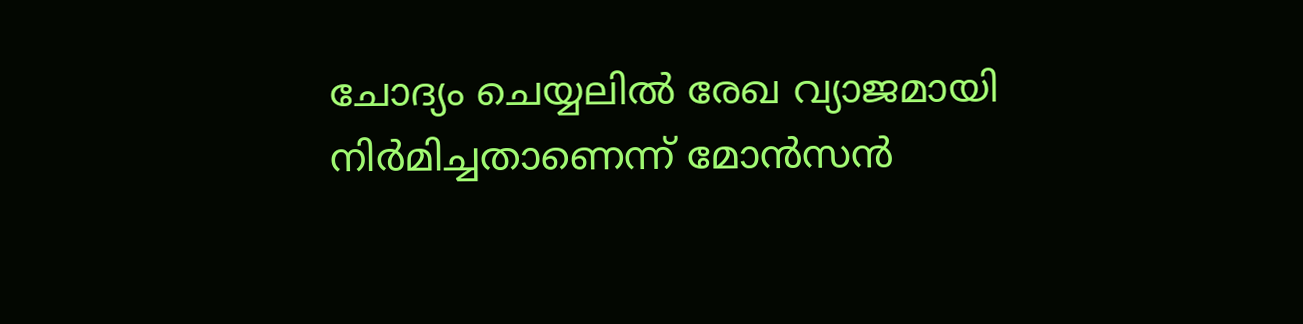ചോദ്യം ചെയ്യലില്‍ രേഖ വ്യാജമായി നിര്‍മിച്ചതാണെന്ന് മോന്‍സന്‍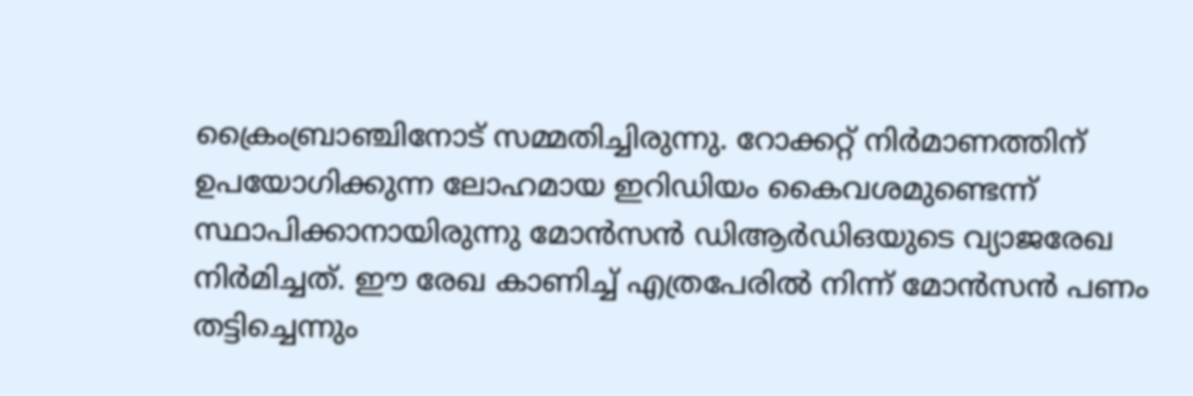ക്രൈംബ്രാഞ്ചിനോട് സമ്മതിച്ചിരുന്നു. റോക്കറ്റ് നിര്‍മാണത്തിന് ഉപയോഗിക്കുന്ന ലോഹമായ ഇറിഡിയം കൈവശമുണ്ടെന്ന് സ്ഥാപിക്കാനായിരുന്നു മോന്‍സന്‍ ഡിആര്‍ഡിഒയുടെ വ്യാജരേഖ നിര്‍മിച്ചത്. ഈ രേഖ കാണിച്ച് എത്രപേരില്‍ നിന്ന് മോന്‍സന്‍ പണം തട്ടിച്ചെന്നും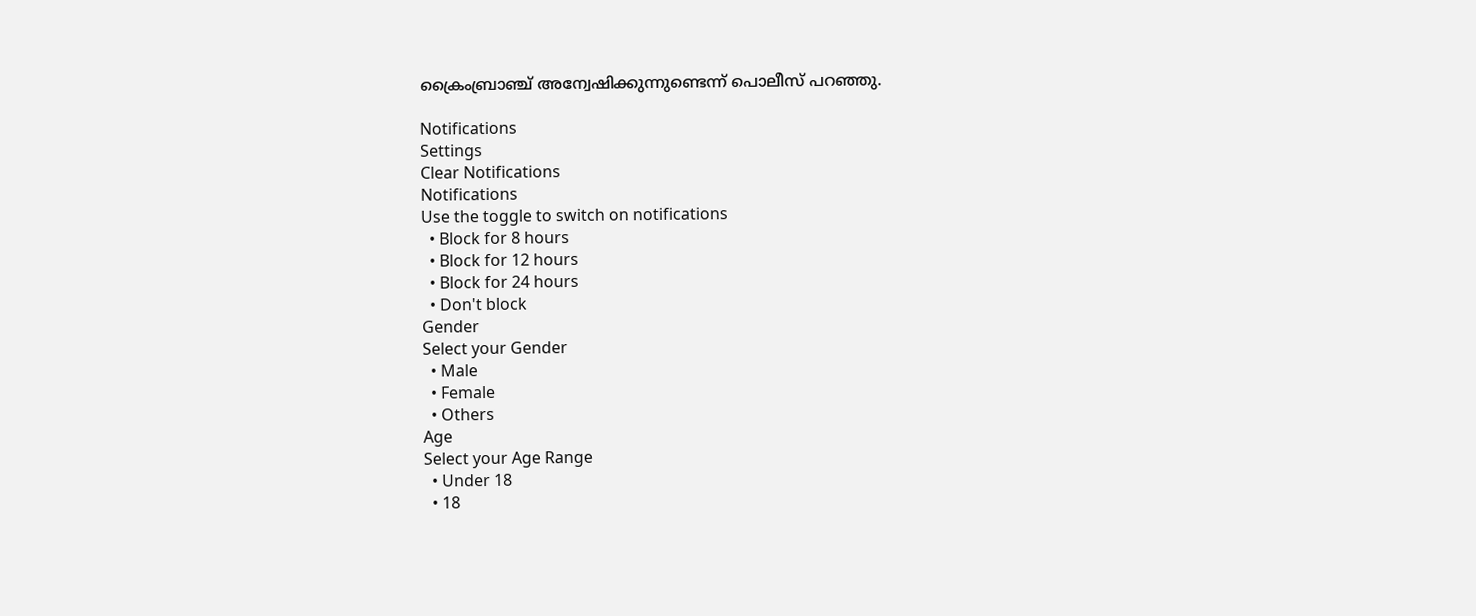ക്രൈംബ്രാഞ്ച് അന്വേഷിക്കുന്നുണ്ടെന്ന് പൊലീസ് പറഞ്ഞു.

Notifications
Settings
Clear Notifications
Notifications
Use the toggle to switch on notifications
  • Block for 8 hours
  • Block for 12 hours
  • Block for 24 hours
  • Don't block
Gender
Select your Gender
  • Male
  • Female
  • Others
Age
Select your Age Range
  • Under 18
  • 18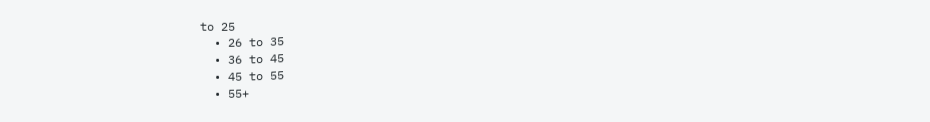to 25
  • 26 to 35
  • 36 to 45
  • 45 to 55
  • 55+